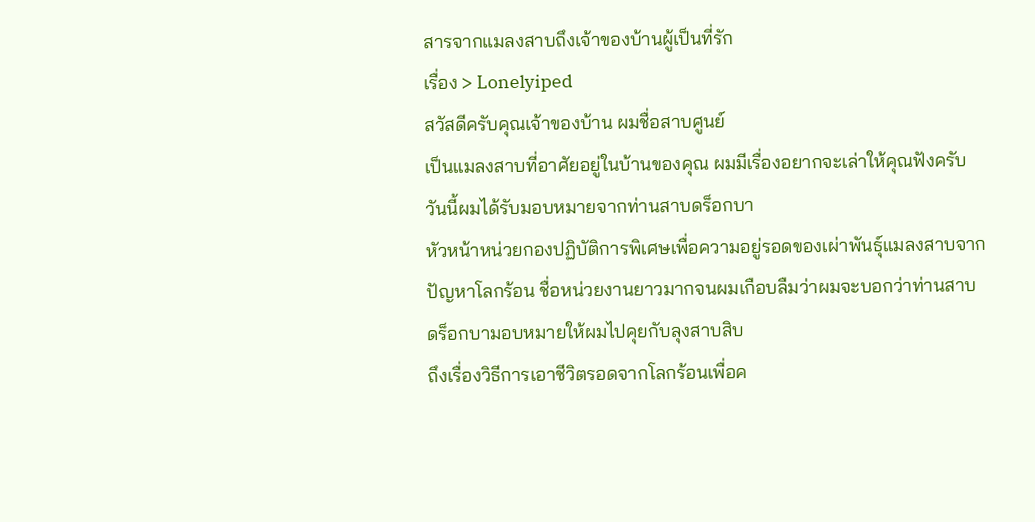สารจากแมลงสาบถึงเจ้าของบ้านผู้เป็นที่รัก
เรื่อง > Lonelyiped
สวัสดีครับคุณเจ้าของบ้าน ผมชื่อสาบศูนย์
เป็นแมลงสาบที่อาศัยอยู่ในบ้านของคุณ ผมมีเรื่องอยากจะเล่าให้คุณฟังครับ
วันนี้ผมได้รับมอบหมายจากท่านสาบดร็อกบา
หัวหน้าหน่วยกองปฏิบัติการพิเศษเพื่อความอยู่รอดของเผ่าพันธุ์แมลงสาบจาก
ปัญหาโลกร้อน ชื่อหน่วยงานยาวมากจนผมเกือบลืมว่าผมจะบอกว่าท่านสาบ
ดร็อกบามอบหมายให้ผมไปคุยกับลุงสาบสิบ
ถึงเรื่องวิธีการเอาชีวิตรอดจากโลกร้อนเพื่อค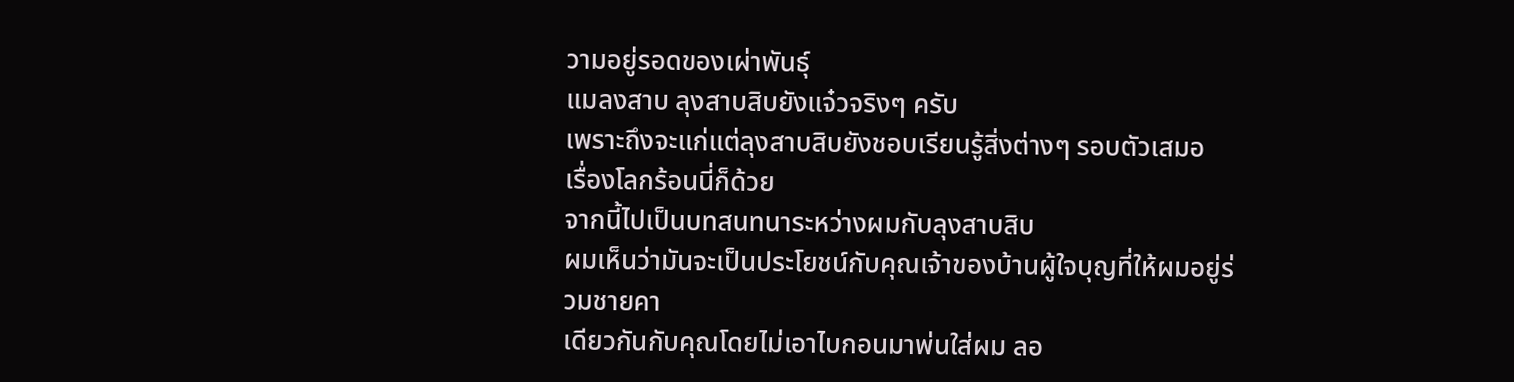วามอยู่รอดของเผ่าพันธุ์
แมลงสาบ ลุงสาบสิบยังแจ๋วจริงๆ ครับ
เพราะถึงจะแก่แต่ลุงสาบสิบยังชอบเรียนรู้สิ่งต่างๆ รอบตัวเสมอ
เรื่องโลกร้อนนี่ก็ด้วย
จากนี้ไปเป็นบทสนทนาระหว่างผมกับลุงสาบสิบ
ผมเห็นว่ามันจะเป็นประโยชน์กับคุณเจ้าของบ้านผู้ใจบุญที่ให้ผมอยู่ร่วมชายคา
เดียวกันกับคุณโดยไม่เอาไบกอนมาพ่นใส่ผม ลอ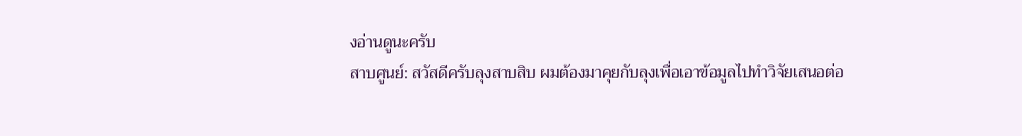งอ่านดูนะครับ
สาบศูนย์: สวัสดีครับลุงสาบสิบ ผมต้องมาคุยกับลุงเพื่อเอาข้อมูลไปทำวิจัยเสนอต่อ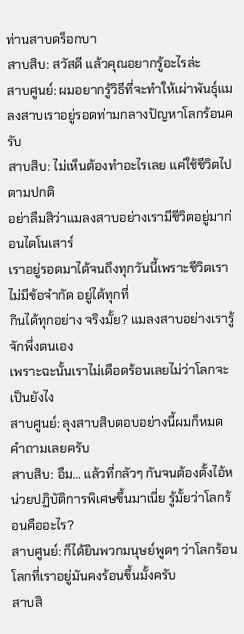ท่านสาบดร็อกบา
สาบสิบ: สวัสดี แล้วคุณอยากรู้อะไรล่ะ
สาบศูนย์: ผมอยากรู้วิธีที่จะทำให้เผ่าพันธุ์แมลงสาบเราอยู่รอดท่ามกลางปัญหาโลกร้อนครับ
สาบสิบ: ไม่เห็นต้องทำอะไรเลย แค่ใช้ชีวิตไปตามปกติ
อย่าลืมสิว่าแมลงสาบอย่างเรามีชีวิตอยู่มาก่อนไดโนเสาร์
เราอยู่รอดมาได้จนถึงทุกวันนี้เพราะชีวิตเราไม่มีข้อจำกัด อยู่ได้ทุกที่
กินได้ทุกอย่าง จริงมั้ย? แมลงสาบอย่างเรารู้จักพึ่งตนเอง
เพราะฉะนั้นเราไม่เดือดร้อนเลยไม่ว่าโลกจะเป็นยังไง
สาบศูนย์: ลุงสาบสิบตอบอย่างนี้ผมก็หมดคำถามเลยครับ
สาบสิบ: อืม… แล้วที่กลัวๆ กันจนต้องตั้งไอ้หน่วยปฏิบัติการพิเศษขึ้นมาเนี่ย รู้มั้ยว่าโลกร้อนคืออะไร?
สาบศูนย์: ก็ได้ยินพวกมนุษย์พูดๆ ว่าโลกร้อน โลกที่เราอยู่มันคงร้อนขึ้นมั้งครับ
สาบสิ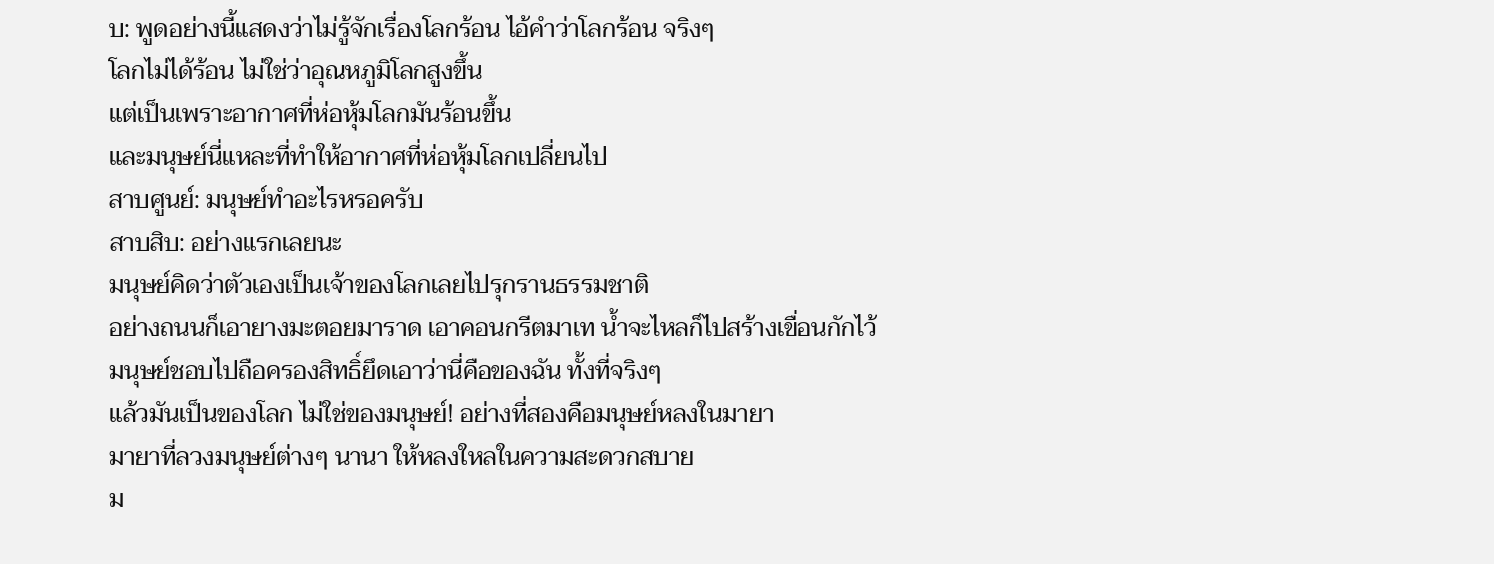บ: พูดอย่างนี้แสดงว่าไม่รู้จักเรื่องโลกร้อน ไอ้คำว่าโลกร้อน จริงๆ
โลกไม่ได้ร้อน ไม่ใช่ว่าอุณหภูมิโลกสูงขึ้น
แต่เป็นเพราะอากาศที่ห่อหุ้มโลกมันร้อนขึ้น
และมนุษย์นี่แหละที่ทำให้อากาศที่ห่อหุ้มโลกเปลี่ยนไป
สาบศูนย์: มนุษย์ทำอะไรหรอครับ
สาบสิบ: อย่างแรกเลยนะ
มนุษย์คิดว่าตัวเองเป็นเจ้าของโลกเลยไปรุกรานธรรมชาติ
อย่างถนนก็เอายางมะตอยมาราด เอาคอนกรีตมาเท น้ำจะไหลก็ไปสร้างเขื่อนกักไว้
มนุษย์ชอบไปถือครองสิทธิ์ยึดเอาว่านี่คือของฉัน ทั้งที่จริงๆ
แล้วมันเป็นของโลก ไม่ใช่ของมนุษย์! อย่างที่สองคือมนุษย์หลงในมายา
มายาที่ลวงมนุษย์ต่างๆ นานา ให้หลงใหลในความสะดวกสบาย
ม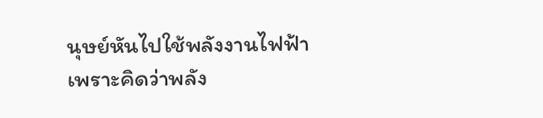นุษย์หันไปใช้พลังงานไฟฟ้า
เพราะคิดว่าพลัง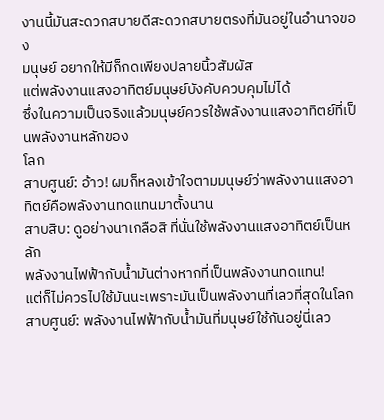งานนี้มันสะดวกสบายดีสะดวกสบายตรงที่มันอยู่ในอำนาจของ
มนุษย์ อยากให้มีก็กดเพียงปลายนิ้วสัมผัส
แต่พลังงานแสงอาทิตย์มนุษย์บังคับควบคุมไม่ได้
ซึ่งในความเป็นจริงแล้วมนุษย์ควรใช้พลังงานแสงอาทิตย์ที่เป็นพลังงานหลักของ
โลก
สาบศูนย์: อ้าว! ผมก็หลงเข้าใจตามมนุษย์ว่าพลังงานแสงอาทิตย์คือพลังงานทดแทนมาตั้งนาน
สาบสิบ: ดูอย่างนาเกลือสิ ที่นั่นใช้พลังงานแสงอาทิตย์เป็นหลัก
พลังงานไฟฟ้ากับน้ำมันต่างหากที่เป็นพลังงานทดแทน!
แต่ก็ไม่ควรไปใช้มันนะเพราะมันเป็นพลังงานที่เลวที่สุดในโลก
สาบศูนย์: พลังงานไฟฟ้ากับน้ำมันที่มนุษย์ใช้กันอยู่นี่เลว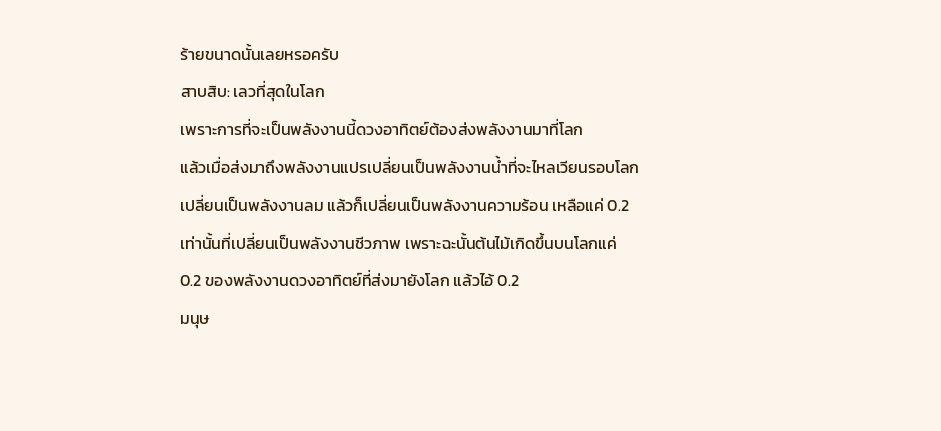ร้ายขนาดนั้นเลยหรอครับ
สาบสิบ: เลวที่สุดในโลก
เพราะการที่จะเป็นพลังงานนี้ดวงอาทิตย์ต้องส่งพลังงานมาที่โลก
แล้วเมื่อส่งมาถึงพลังงานแปรเปลี่ยนเป็นพลังงานน้ำที่จะไหลเวียนรอบโลก
เปลี่ยนเป็นพลังงานลม แล้วก็เปลี่ยนเป็นพลังงานความร้อน เหลือแค่ 0.2
เท่านั้นที่เปลี่ยนเป็นพลังงานชีวภาพ เพราะฉะนั้นต้นไม้เกิดขึ้นบนโลกแค่
0.2 ของพลังงานดวงอาทิตย์ที่ส่งมายังโลก แล้วไอ้ 0.2
มนุษ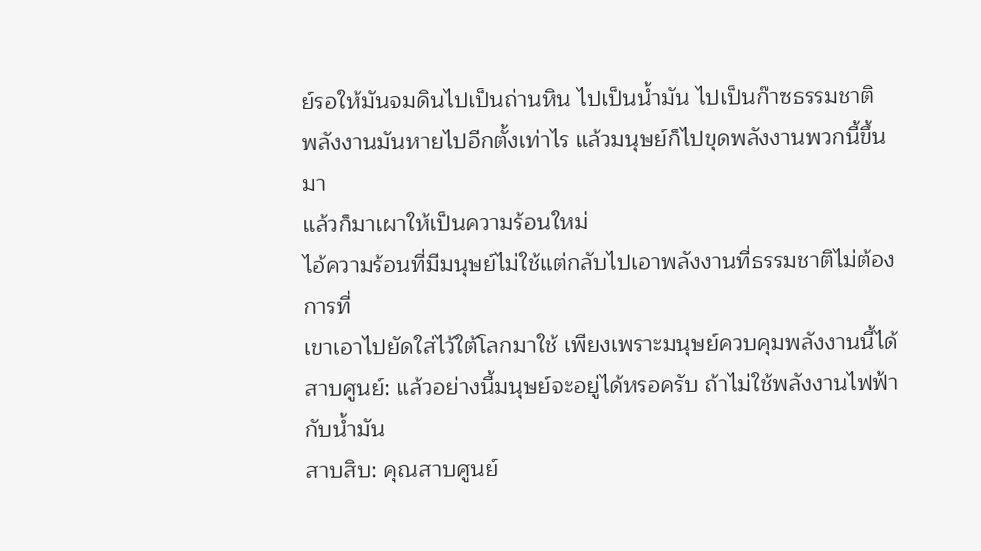ย์รอให้มันจมดินไปเป็นถ่านหิน ไปเป็นน้ำมัน ไปเป็นก๊าซธรรมชาติ
พลังงานมันหายไปอีกตั้งเท่าไร แล้วมนุษย์ก็ไปขุดพลังงานพวกนี้ขึ้นมา
แล้วก็มาเผาให้เป็นความร้อนใหม่
ไอ้ความร้อนที่มีมนุษย์ไม่ใช้แต่กลับไปเอาพลังงานที่ธรรมชาติไม่ต้องการที่
เขาเอาไปยัดใส่ไว้ใต้โลกมาใช้ เพียงเพราะมนุษย์ควบคุมพลังงานนี้ได้
สาบศูนย์: แล้วอย่างนี้มนุษย์จะอยู่ได้หรอครับ ถ้าไม่ใช้พลังงานไฟฟ้ากับน้ำมัน
สาบสิบ: คุณสาบศูนย์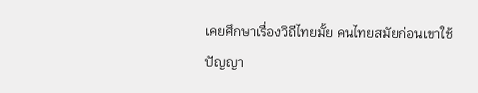เคยศึกษาเรื่องวิถีไทยมั้ย คนไทยสมัยก่อนเขาใช้ปัญญา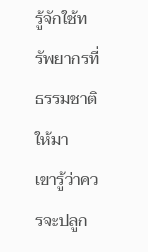รู้จักใช้ทรัพยากรที่ธรรมชาติให้มา
เขารู้ว่าควรจะปลูก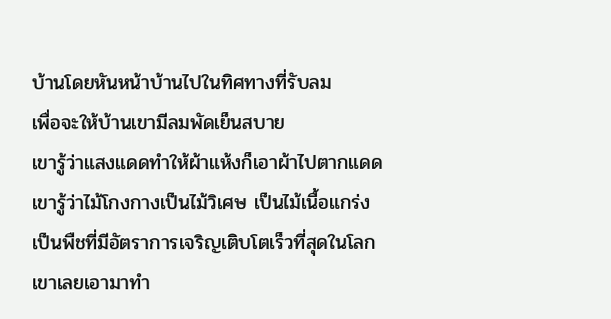บ้านโดยหันหน้าบ้านไปในทิศทางที่รับลม
เพื่อจะให้บ้านเขามีลมพัดเย็นสบาย
เขารู้ว่าแสงแดดทำให้ผ้าแห้งก็เอาผ้าไปตากแดด
เขารู้ว่าไม้โกงกางเป็นไม้วิเศษ เป็นไม้เนื้อแกร่ง
เป็นพืชที่มีอัตราการเจริญเติบโตเร็วที่สุดในโลก
เขาเลยเอามาทำ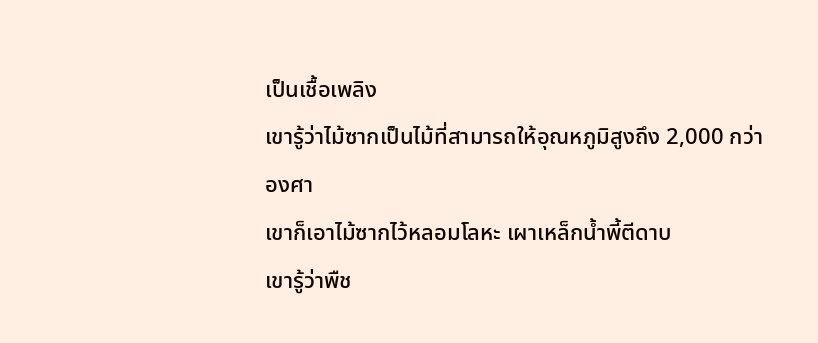เป็นเชื้อเพลิง
เขารู้ว่าไม้ซากเป็นไม้ที่สามารถให้อุณหภูมิสูงถึง 2,000 กว่าองศา
เขาก็เอาไม้ซากไว้หลอมโลหะ เผาเหล็กน้ำพี้ตีดาบ
เขารู้ว่าพืช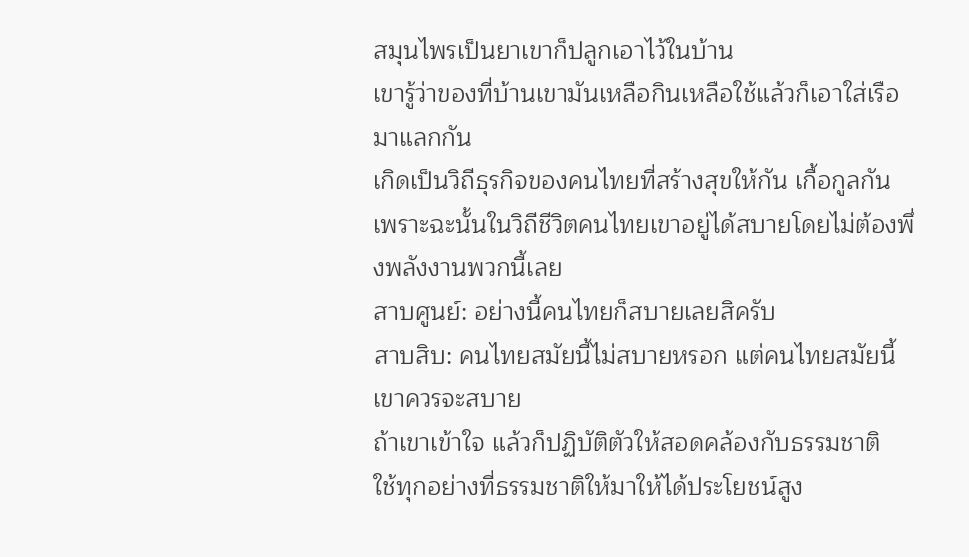สมุนไพรเป็นยาเขาก็ปลูกเอาไว้ในบ้าน
เขารู้ว่าของที่บ้านเขามันเหลือกินเหลือใช้แล้วก็เอาใส่เรือมาแลกกัน
เกิดเป็นวิถีธุรกิจของคนไทยที่สร้างสุขให้กัน เกื้อกูลกัน
เพราะฉะนั้นในวิถีชีวิตคนไทยเขาอยู่ได้สบายโดยไม่ต้องพึ่งพลังงานพวกนี้เลย
สาบศูนย์: อย่างนี้คนไทยก็สบายเลยสิครับ
สาบสิบ: คนไทยสมัยนี้ไม่สบายหรอก แต่คนไทยสมัยนี้เขาควรจะสบาย
ถ้าเขาเข้าใจ แล้วก็ปฏิบัติตัวให้สอดคล้องกับธรรมชาติ
ใช้ทุกอย่างที่ธรรมชาติให้มาให้ได้ประโยชน์สูง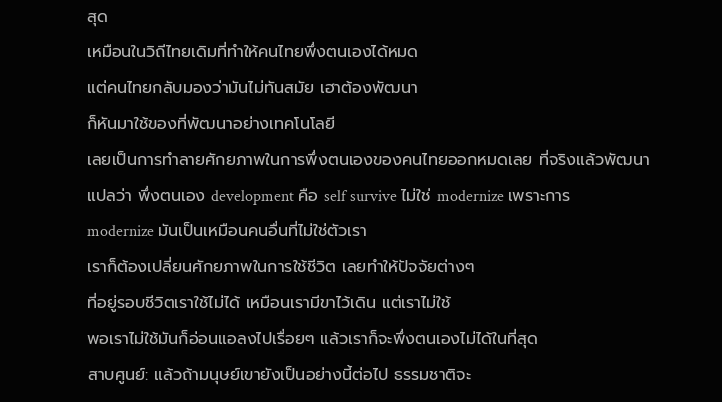สุด
เหมือนในวิถีไทยเดิมที่ทำให้คนไทยพึ่งตนเองได้หมด
แต่คนไทยกลับมองว่ามันไม่ทันสมัย เฮาต้องพัฒนา
ก็หันมาใช้ของที่พัฒนาอย่างเทคโนโลยี
เลยเป็นการทำลายศักยภาพในการพึ่งตนเองของคนไทยออกหมดเลย ที่จริงแล้วพัฒนา
แปลว่า พึ่งตนเอง development คือ self survive ไม่ใช่ modernize เพราะการ
modernize มันเป็นเหมือนคนอื่นที่ไม่ใช่ตัวเรา
เราก็ต้องเปลี่ยนศักยภาพในการใช้ชีวิต เลยทำให้ปัจจัยต่างๆ
ที่อยู่รอบชีวิตเราใช้ไม่ได้ เหมือนเรามีขาไว้เดิน แต่เราไม่ใช้
พอเราไม่ใช้มันก็อ่อนแอลงไปเรื่อยๆ แล้วเราก็จะพึ่งตนเองไม่ได้ในที่สุด
สาบศูนย์: แล้วถ้ามนุษย์เขายังเป็นอย่างนี้ต่อไป ธรรมชาติจะ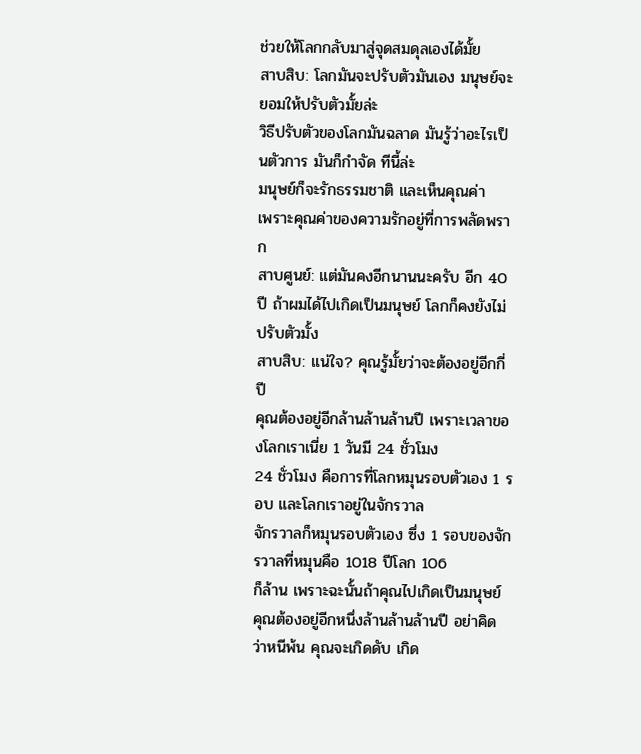ช่วยให้โลกกลับมาสู่จุดสมดุลเองได้มั้ย
สาบสิบ: โลกมันจะปรับตัวมันเอง มนุษย์จะยอมให้ปรับตัวมั้ยล่ะ
วิธีปรับตัวของโลกมันฉลาด มันรู้ว่าอะไรเป็นตัวการ มันก็กำจัด ทีนี้ล่ะ
มนุษย์ก็จะรักธรรมชาติ และเห็นคุณค่า
เพราะคุณค่าของความรักอยู่ที่การพลัดพราก
สาบศูนย์: แต่มันคงอีกนานนะครับ อีก 40 ปี ถ้าผมได้ไปเกิดเป็นมนุษย์ โลกก็คงยังไม่ปรับตัวมั้ง
สาบสิบ: แน่ใจ? คุณรู้มั้ยว่าจะต้องอยู่อีกกี่ปี
คุณต้องอยู่อีกล้านล้านล้านปี เพราะเวลาของโลกเราเนี่ย 1 วันมี 24 ชั่วโมง
24 ชั่วโมง คือการที่โลกหมุนรอบตัวเอง 1 รอบ และโลกเราอยู่ในจักรวาล
จักรวาลก็หมุนรอบตัวเอง ซึ่ง 1 รอบของจักรวาลที่หมุนคือ 1018 ปีโลก 106
ก็ล้าน เพราะฉะนั้นถ้าคุณไปเกิดเป็นมนุษย์
คุณต้องอยู่อีกหนึ่งล้านล้านล้านปี อย่าคิดว่าหนีพ้น คุณจะเกิดดับ เกิด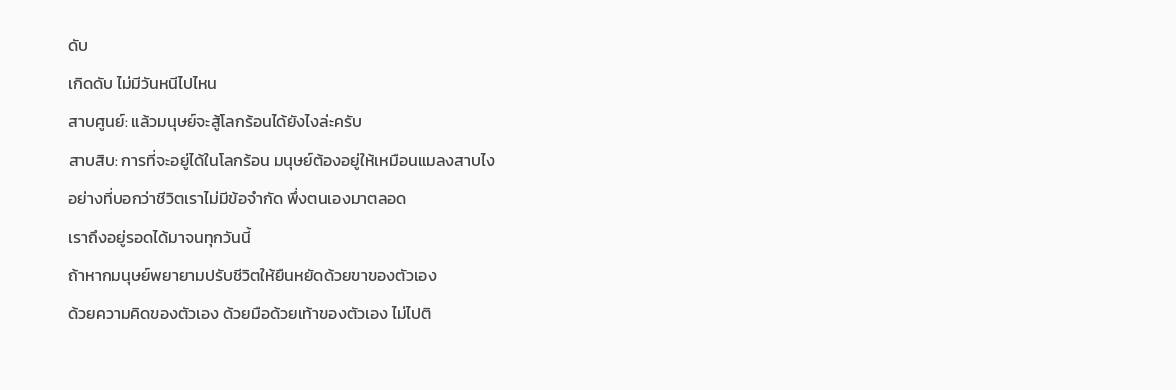ดับ
เกิดดับ ไม่มีวันหนีไปไหน
สาบศูนย์: แล้วมนุษย์จะสู้โลกร้อนได้ยังไงล่ะครับ
สาบสิบ: การที่จะอยู่ได้ในโลกร้อน มนุษย์ต้องอยู่ให้เหมือนแมลงสาบไง
อย่างที่บอกว่าชีวิตเราไม่มีข้อจำกัด พึ่งตนเองมาตลอด
เราถึงอยู่รอดได้มาจนทุกวันนี้
ถ้าหากมนุษย์พยายามปรับชีวิตให้ยืนหยัดด้วยขาของตัวเอง
ด้วยความคิดของตัวเอง ด้วยมือด้วยเท้าของตัวเอง ไม่ไปติ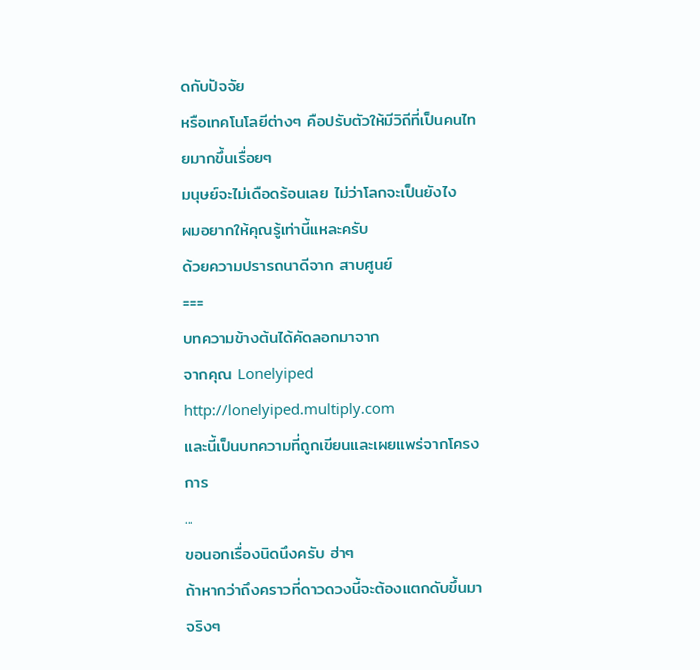ดกับปัจจัย
หรือเทคโนโลยีต่างๆ คือปรับตัวให้มีวิถีที่เป็นคนไทยมากขึ้นเรื่อยๆ
มนุษย์จะไม่เดือดร้อนเลย ไม่ว่าโลกจะเป็นยังไง
ผมอยากให้คุณรู้เท่านี้แหละครับ
ด้วยความปรารถนาดีจาก สาบศูนย์
===
บทความข้างต้นได้คัดลอกมาจาก
จากคุณ Lonelyiped http://lonelyiped.multiply.com
และนี้เป็นบทความที่ถูกเขียนและเผยแพร่จากโครงการ
...
ขอนอกเรื่องนิดนึงครับ ฮ่าๆ
ถ้าหากว่าถึงคราวที่ดาวดวงนี้จะต้องแตกดับขึ้นมาจริงๆ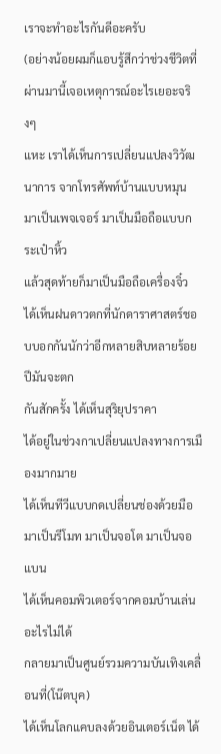เราจะทำอะไรกันดีอะครับ
(อย่างน้อยผมก็แอบรู้สึกว่าช่วงชีวิตที่ผ่านมานี้เจอเหตุการณ์อะไรเยอะจริงๆ
แหะ เราได้เห็นการเปลี่ยนแปลงวิวัฒนาการ จากโทรศัพท์บ้านแบบหมุน
มาเป็นเพจเจอร์ มาเป็นมือถือแบบกระเป๋าหิ้ว
แล้วสุดท้ายก็มาเป็นมือถือเครื่องจิ๋ว
ได้เห็นฝนดาวตกที่นักดาราศาสตร์ชอบบอกกันนักว่าอีกหลายสิบหลายร้อยปีมันจะตก
กันสักครั้ง ได้เห็นสุริยุปราคา
ได้อยู่ในช่วงกาเปลี่ยนแปลงทางการเมืองมากมาย
ได้เห็นทีวีแบบกดเปลี่ยนช่องด้วยมือ มาเป็นรีโมท มาเป็นจอโต มาเป็นจอแบน
ได้เห็นคอมพิวเตอร์จากคอมบ้านเล่นอะไรไม่ได้
กลายมาเป็นศูนย์รวมความบันเทิงเคลื่อนที่(โน๊ตบุค)
ได้เห็นโลกแคบลงด้วยอินเตอร์เน็ต ได้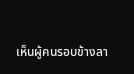เห็นผู้คนรอบข้างลา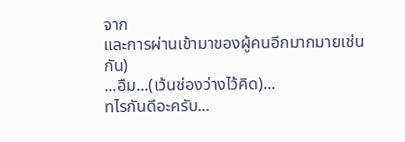จาก
และการผ่านเข้ามาของผู้คนอีกมากมายเช่นกัน)
...อืม...(เว้นช่องว่างไว้คิด)...
ทไรกันดีอะครับ...